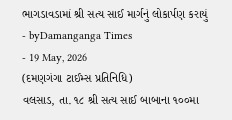ભાગડાવડામાં શ્રી સત્ય સાઈ માર્ગનું લોકાર્પણ કરાયું
- byDamanganga Times
- 19 May, 2026
(દમણગંગા ટાઈમ્સ પ્રતિનિધિ)
વલસાડ, તા. ૧૮ શ્રી સત્ય સાઈ બાબાના ૧૦૦મા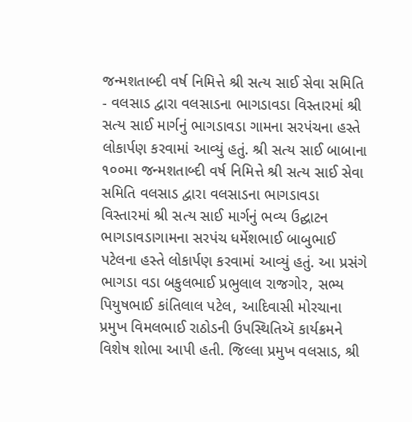જન્મશતાબ્દી વર્ષ નિમિત્તે શ્રી સત્ય સાઈ સેવા સમિતિ - વલસાડ દ્વારા વલસાડના ભાગડાવડા વિસ્તારમાં શ્રી સત્ય સાઈ માર્ગનું ભાગડાવડા ગામના સરપંચના હસ્તે લોકાર્પણ કરવામાં આવ્યું હતું. શ્રી સત્ય સાઈ બાબાના ૧૦૦મા જન્મશતાબ્દી વર્ષ નિમિત્તે શ્રી સત્ય સાઈ સેવા સમિતિ વલસાડ દ્વારા વલસાડના ભાગડાવડા વિસ્તારમાં શ્રી સત્ય સાઈ માર્ગનું ભવ્ય ઉદ્ઘાટન ભાગડાવડાગામના સરપંચ ધર્મેશભાઈ બાબુભાઈ પટેલના હસ્તે લોકાર્પણ કરવામાં આવ્યું હતું. આ પ્રસંગે ભાગડા વડા બકુલભાઈ પ્રભુલાલ રાજગોર, સભ્ય પિયુષભાઈ કાંતિલાલ પટેલ, આદિવાસી મોરચાના પ્રમુખ વિમલભાઈ રાઠોડની ઉપસ્થિતિઍ કાર્યક્રમને વિશેષ શોભા આપી હતી. જિલ્લા પ્રમુખ વલસાડ, શ્રી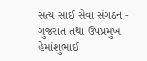સત્ય સાઈ સેવા સંગઠન - ગુજરાત તથા ઉપપ્રમુખ હેમાંશુભાઈ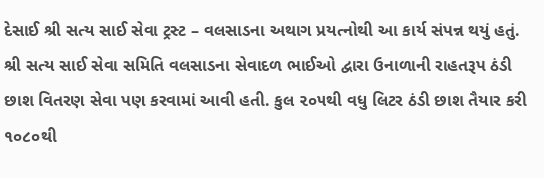દેસાઈ શ્રી સત્ય સાઈ સેવા ટ્રસ્ટ – વલસાડના અથાગ પ્રયત્નોથી આ કાર્ય સંપન્ન થયું હતું. શ્રી સત્ય સાઈ સેવા સમિતિ વલસાડના સેવાદળ ભાઈઓ દ્વારા ઉનાળાની રાહતરૂપ ઠંડી છાશ વિતરણ સેવા પણ કરવામાં આવી હતી. કુલ ૨૦૫થી વધુ લિટર ઠંડી છાશ તૈયાર કરી ૧૦૮૦થી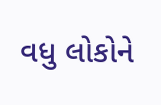વધુ લોકોને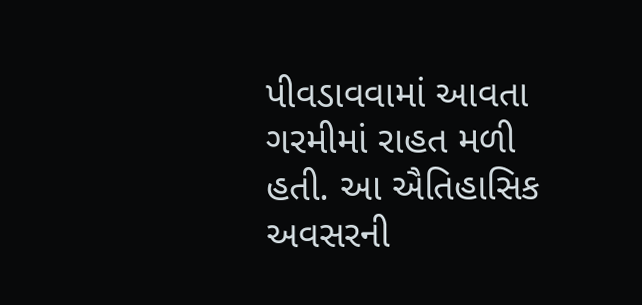પીવડાવવામાં આવતા ગરમીમાં રાહત મળી હતી. આ ઐતિહાસિક અવસરની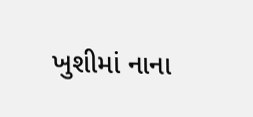ખુશીમાં નાના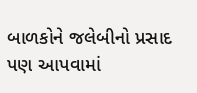બાળકોને જલેબીનો પ્રસાદ પણ આપવામાં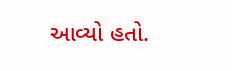આવ્યો હતો.